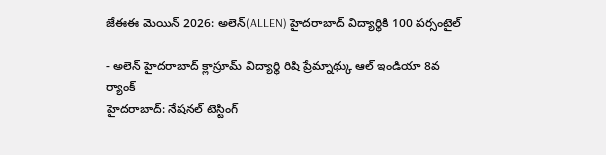జేఈఈ మెయిన్ 2026: అలెన్(ALLEN) హైదరాబాద్ విద్యార్థికి 100 పర్సంటైల్

- అలెన్ హైదరాబాద్ క్లాస్రూమ్ విద్యార్థి రిషి ప్రేమ్నాథ్కు ఆల్ ఇండియా 8వ ర్యాంక్
హైదరాబాద్: నేషనల్ టెస్టింగ్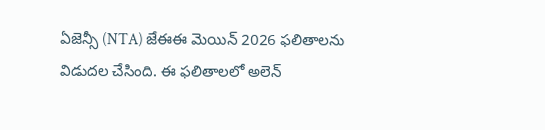ఏజెన్సీ (NTA) జేఈఈ మెయిన్ 2026 ఫలితాలను విడుదల చేసింది. ఈ ఫలితాలలో అలెన్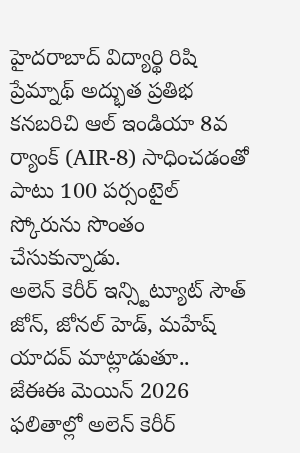హైదరాబాద్ విద్యార్థి రిషి ప్రేమ్నాథ్ అద్భుత ప్రతిభ కనబరిచి ఆల్ ఇండియా 8వ ర్యాంక్ (AIR-8) సాధించడంతో పాటు 100 పర్సంటైల్ స్కోరును సొంతం చేసుకున్నాడు.
అలెన్ కెరీర్ ఇన్స్టిట్యూట్ సౌత్ జోన్, జోనల్ హెడ్, మహేష్ యాదవ్ మాట్లాడుతూ.. జేఈఈ మెయిన్ 2026 ఫలితాల్లో అలెన్ కెరీర్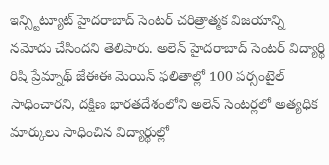ఇన్స్టిట్యూట్ హైదరాబాద్ సెంటర్ చరిత్రాత్మక విజయాన్ని నమోదు చేసిందని తెలిపారు. అలెన్ హైదరాబాద్ సెంటర్ విద్యార్థి రిషి ప్రేమ్నాథ్ జేఈఈ మెయిన్ ఫలితాల్లో 100 పర్సంటైల్ సాధించారని, దక్షిణ భారతదేశంలోని అలెన్ సెంటర్లలో అత్యధిక మార్కులు సాధించిన విద్యార్థుల్లో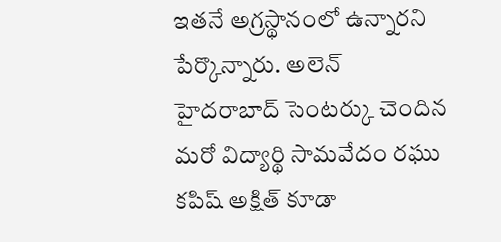ఇతనే అగ్రస్థానంలో ఉన్నారని పేర్కొన్నారు. అలెన్ హైదరాబాద్ సెంటర్కు చెందిన మరో విద్యార్థి సామవేదం రఘు కపిష్ అక్షిత్ కూడా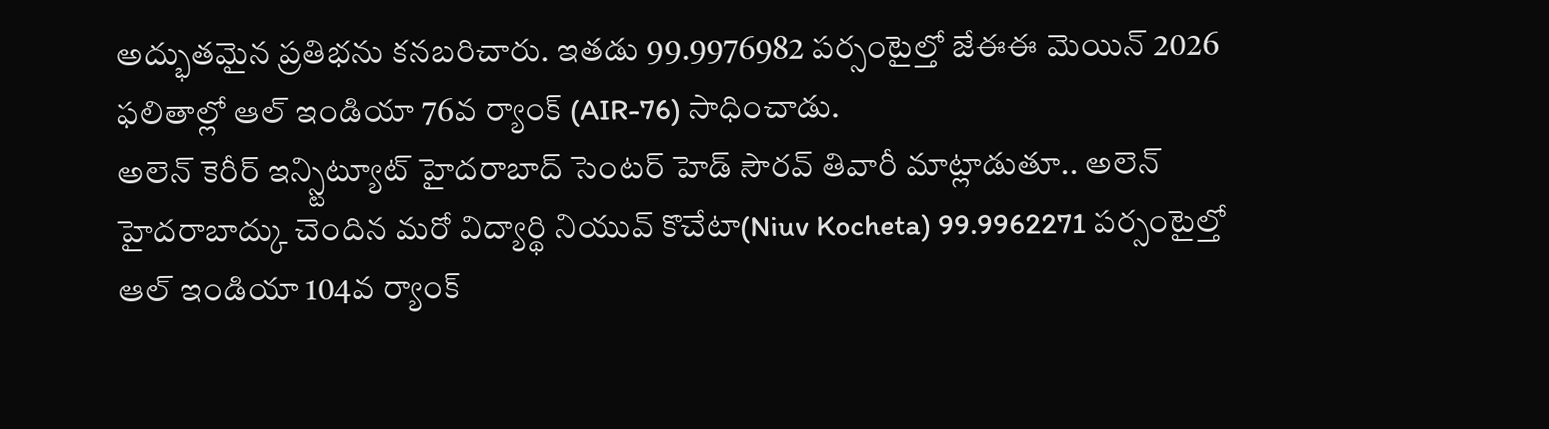అద్భుతమైన ప్రతిభను కనబరిచారు. ఇతడు 99.9976982 పర్సంటైల్తో జేఈఈ మెయిన్ 2026 ఫలితాల్లో ఆల్ ఇండియా 76వ ర్యాంక్ (AIR-76) సాధించాడు.
అలెన్ కెరీర్ ఇన్స్టిట్యూట్ హైదరాబాద్ సెంటర్ హెడ్ సౌరవ్ తివారీ మాట్లాడుతూ.. అలెన్ హైదరాబాద్కు చెందిన మరో విద్యార్థి నియువ్ కొచేటా(Niuv Kocheta) 99.9962271 పర్సంటైల్తో ఆల్ ఇండియా 104వ ర్యాంక్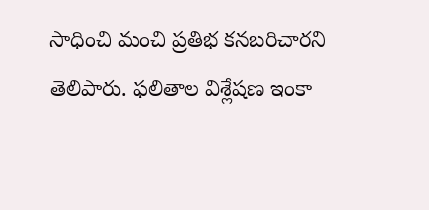సాధించి మంచి ప్రతిభ కనబరిచారని తెలిపారు. ఫలితాల విశ్లేషణ ఇంకా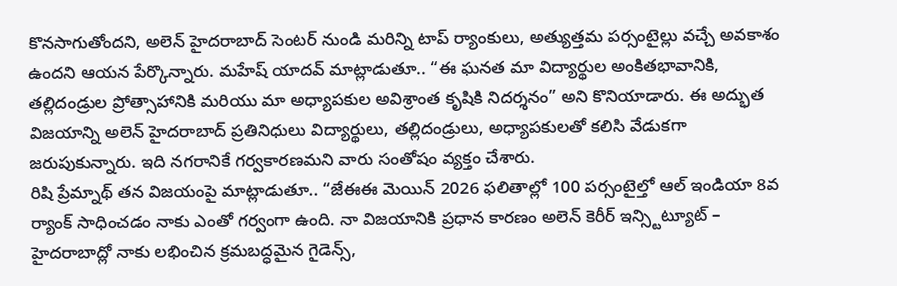కొనసాగుతోందని, అలెన్ హైదరాబాద్ సెంటర్ నుండి మరిన్ని టాప్ ర్యాంకులు, అత్యుత్తమ పర్సంటైల్లు వచ్చే అవకాశం ఉందని ఆయన పేర్కొన్నారు. మహేష్ యాదవ్ మాట్లాడుతూ.. “ఈ ఘనత మా విద్యార్థుల అంకితభావానికి, తల్లిదండ్రుల ప్రోత్సాహానికి మరియు మా అధ్యాపకుల అవిశ్రాంత కృషికి నిదర్శనం” అని కొనియాడారు. ఈ అద్భుత విజయాన్ని అలెన్ హైదరాబాద్ ప్రతినిధులు విద్యార్థులు, తల్లిదండ్రులు, అధ్యాపకులతో కలిసి వేడుకగా జరుపుకున్నారు. ఇది నగరానికే గర్వకారణమని వారు సంతోషం వ్యక్తం చేశారు.
రిషి ప్రేమ్నాథ్ తన విజయంపై మాట్లాడుతూ.. “జేఈఈ మెయిన్ 2026 ఫలితాల్లో 100 పర్సంటైల్తో ఆల్ ఇండియా 8వ ర్యాంక్ సాధించడం నాకు ఎంతో గర్వంగా ఉంది. నా విజయానికి ప్రధాన కారణం అలెన్ కెరీర్ ఇన్స్టిట్యూట్ – హైదరాబాద్లో నాకు లభించిన క్రమబద్ధమైన గైడెన్స్,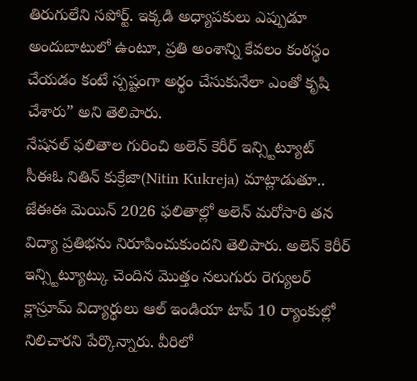తిరుగులేని సపోర్ట్. ఇక్కడి అధ్యాపకులు ఎప్పుడూ అందుబాటులో ఉంటూ, ప్రతి అంశాన్ని కేవలం కంఠస్థం చేయడం కంటే స్పష్టంగా అర్థం చేసుకునేలా ఎంతో కృషి చేశారు” అని తెలిపారు.
నేషనల్ ఫలితాల గురించి అలెన్ కెరీర్ ఇన్స్టిట్యూట్ సీఈఓ నితిన్ కుక్రేజా(Nitin Kukreja) మాట్లాడుతూ.. జేఈఈ మెయిన్ 2026 ఫలితాల్లో అలెన్ మరోసారి తన విద్యా ప్రతిభను నిరూపించుకుందని తెలిపారు. అలెన్ కెరీర్ ఇన్స్టిట్యూట్కు చెందిన మొత్తం నలుగురు రెగ్యులర్ క్లాస్రూమ్ విద్యార్థులు ఆల్ ఇండియా టాప్ 10 ర్యాంకుల్లో నిలిచారని పేర్కొన్నారు. వీరిలో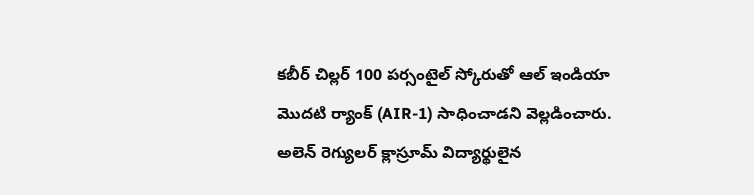కబీర్ చిల్లర్ 100 పర్సంటైల్ స్కోరుతో ఆల్ ఇండియా మొదటి ర్యాంక్ (AIR-1) సాధించాడని వెల్లడించారు. అలెన్ రెగ్యులర్ క్లాస్రూమ్ విద్యార్థులైన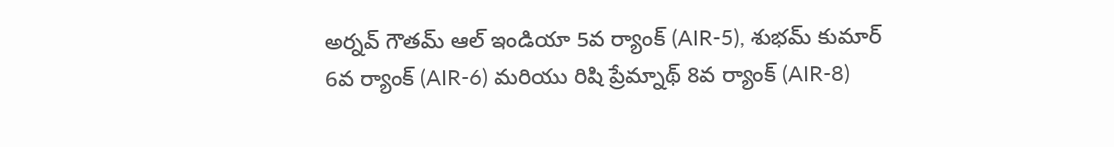అర్నవ్ గౌతమ్ ఆల్ ఇండియా 5వ ర్యాంక్ (AIR-5), శుభమ్ కుమార్ 6వ ర్యాంక్ (AIR-6) మరియు రిషి ప్రేమ్నాథ్ 8వ ర్యాంక్ (AIR-8)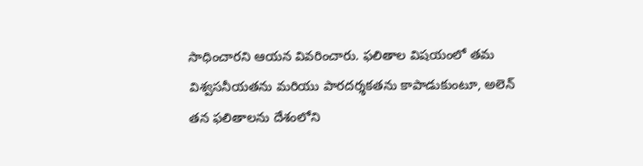సాధించారని ఆయన వివరించారు. ఫలితాల విషయంలో తమ విశ్వసనీయతను మరియు పారదర్శకతను కాపాడుకుంటూ, అలెన్ తన ఫలితాలను దేశంలోని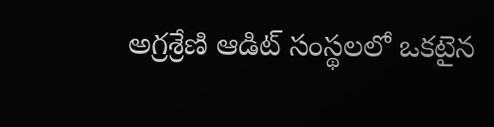అగ్రశ్రేణి ఆడిట్ సంస్థలలో ఒకటైన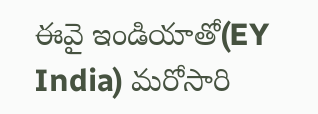ఈవై ఇండియాతో(EY India) మరోసారి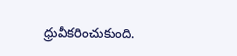ధ్రువీకరించుకుంది.